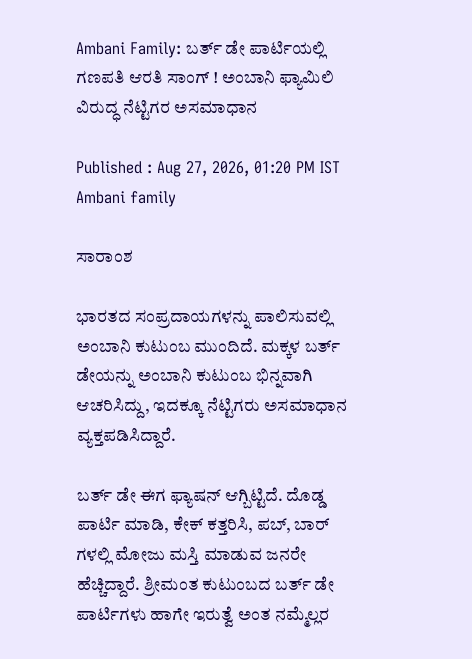Ambani Family: ಬರ್ತ್‌ ಡೇ ಪಾರ್ಟಿಯಲ್ಲಿ ಗಣಪತಿ ಆರತಿ ಸಾಂಗ್ ! ಅಂಬಾನಿ ಫ್ಯಾಮಿಲಿ ವಿರುದ್ಧ ನೆಟ್ಟಿಗರ ಅಸಮಾಧಾನ

Published : Aug 27, 2026, 01:20 PM IST
Ambani family

ಸಾರಾಂಶ

ಭಾರತದ ಸಂಪ್ರದಾಯಗಳನ್ನು ಪಾಲಿಸುವಲ್ಲಿ ಅಂಬಾನಿ ಕುಟುಂಬ ಮುಂದಿದೆ. ಮಕ್ಕಳ ಬರ್ತ್‌ ಡೇಯನ್ನು ಅಂಬಾನಿ ಕುಟುಂಬ ಭಿನ್ನವಾಗಿ ಆಚರಿಸಿದ್ದು, ಇದಕ್ಕೂ ನೆಟ್ಟಿಗರು ಅಸಮಾಧಾನ ವ್ಯಕ್ತಪಡಿಸಿದ್ದಾರೆ.

ಬರ್ತ್ ಡೇ ಈಗ ಫ್ಯಾಷನ್ ಆಗ್ಬಿಟ್ಟಿದೆ. ದೊಡ್ಡ ಪಾರ್ಟಿ ಮಾಡಿ, ಕೇಕ್‌ ಕತ್ತರಿಸಿ, ಪಬ್‌, ಬಾರ್‌ ಗಳಲ್ಲಿ ಮೋಜು ಮಸ್ತಿ ಮಾಡುವ ಜನರೇ ಹೆಚ್ಚಿದ್ದಾರೆ. ಶ್ರೀಮಂತ ಕುಟುಂಬದ ಬರ್ತ್‌ ಡೇ ಪಾರ್ಟಿಗಳು ಹಾಗೇ ಇರುತ್ವೆ ಅಂತ ನಮ್ಮೆಲ್ಲರ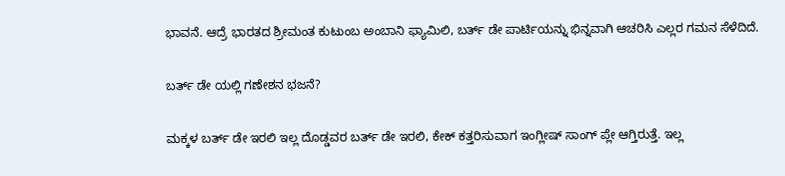ಭಾವನೆ. ಆದ್ರೆ ಭಾರತದ ಶ್ರೀಮಂತ ಕುಟುಂಬ ಅಂಬಾನಿ ಫ್ಯಾಮಿಲಿ, ಬರ್ತ್‌ ಡೇ ಪಾರ್ಟಿಯನ್ನು ಭಿನ್ನವಾಗಿ ಆಚರಿಸಿ ಎಲ್ಲರ ಗಮನ ಸೆಳೆದಿದೆ.

ಬರ್ತ್‌ ಡೇ ಯಲ್ಲಿ ಗಣೇಶನ ಭಜನೆ?

ಮಕ್ಕಳ ಬರ್ತ್‌ ಡೇ ಇರಲಿ ಇಲ್ಲ ದೊಡ್ಡವರ ಬರ್ತ್‌ ಡೇ ಇರಲಿ, ಕೇಕ್‌ ಕತ್ತರಿಸುವಾಗ ಇಂಗ್ಲೀಷ್‌ ಸಾಂಗ್‌ ಪ್ಲೇ ಆಗ್ತಿರುತ್ತೆ. ಇಲ್ಲ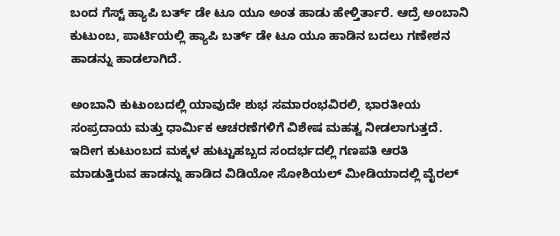ಬಂದ ಗೆಸ್ಟ್‌ ಹ್ಯಾಪಿ ಬರ್ತ್‌ ಡೇ ಟೂ ಯೂ ಅಂತ ಹಾಡು ಹೇಳ್ತಿರ್ತಾರೆ. ಆದ್ರೆ ಅಂಬಾನಿ ಕುಟುಂಬ, ಪಾರ್ಟಿಯಲ್ಲಿ ಹ್ಯಾಪಿ ಬರ್ತ್‌ ಡೇ ಟೂ ಯೂ ಹಾಡಿನ ಬದಲು ಗಣೇಶನ ಹಾಡನ್ನು ಹಾಡಲಾಗಿದೆ.

ಅಂಬಾನಿ ಕುಟುಂಬದಲ್ಲಿ ಯಾವುದೇ ಶುಭ ಸಮಾರಂಭವಿರಲಿ, ಭಾರತೀಯ ಸಂಪ್ರದಾಯ ಮತ್ತು ಧಾರ್ಮಿಕ ಆಚರಣೆಗಳಿಗೆ ವಿಶೇಷ ಮಹತ್ವ ನೀಡಲಾಗುತ್ತದೆ. ಇದೀಗ ಕುಟುಂಬದ ಮಕ್ಕಳ ಹುಟ್ಟುಹಬ್ಬದ ಸಂದರ್ಭದಲ್ಲಿ ಗಣಪತಿ ಆರತಿ ಮಾಡುತ್ತಿರುವ ಹಾಡನ್ನು ಹಾಡಿದ ವಿಡಿಯೋ ಸೋಶಿಯಲ್‌ ಮೀಡಿಯಾದಲ್ಲಿ ವೈರಲ್‌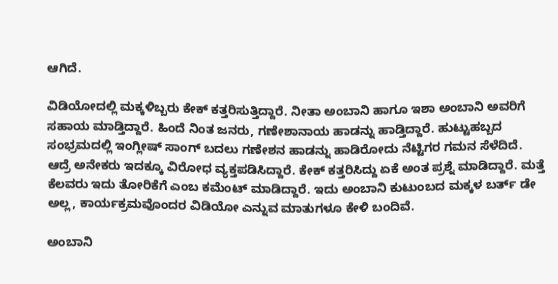ಆಗಿದೆ.

ವಿಡಿಯೋದಲ್ಲಿ ಮಕ್ಕಳಿಬ್ಬರು ಕೇಕ್‌ ಕತ್ತರಿಸುತ್ತಿದ್ದಾರೆ. ನೀತಾ ಅಂಬಾನಿ ಹಾಗೂ ಇಶಾ ಅಂಬಾನಿ ಅವರಿಗೆ ಸಹಾಯ ಮಾಡ್ತಿದ್ದಾರೆ. ಹಿಂದೆ ನಿಂತ ಜನರು, ಗಣೇಶಾನಾಯ ಹಾಡನ್ನು ಹಾಡ್ತಿದ್ದಾರೆ. ಹುಟ್ಟುಹಬ್ಬದ ಸಂಭ್ರಮದಲ್ಲಿ ಇಂಗ್ಲೀಷ್‌ ಸಾಂಗ್‌ ಬದಲು ಗಣೇಶನ ಹಾಡನ್ನು ಹಾಡಿರೋದು ನೆಟ್ಟಿಗರ ಗಮನ ಸೆಳೆದಿದೆ. ಆದ್ರೆ ಅನೇಕರು ಇದಕ್ಕೂ ವಿರೋಧ ವ್ಯಕ್ತಪಡಿಸಿದ್ದಾರೆ. ಕೇಕ್‌ ಕತ್ತರಿಸಿದ್ದು ಏಕೆ ಅಂತ ಪ್ರಶ್ನೆ ಮಾಡಿದ್ದಾರೆ. ಮತ್ತೆ ಕೆಲವರು ಇದು ತೋರಿಕೆಗೆ ಎಂಬ ಕಮೆಂಟ್‌ ಮಾಡಿದ್ದಾರೆ. ಇದು ಅಂಬಾನಿ ಕುಟುಂಬದ ಮಕ್ಕಳ ಬರ್ತ್‌ ಡೇ ಅಲ್ಲ, ಕಾರ್ಯಕ್ರಮವೊಂದರ ವಿಡಿಯೋ ಎನ್ನುವ ಮಾತುಗಳೂ ಕೇಳಿ ಬಂದಿವೆ.

ಅಂಬಾನಿ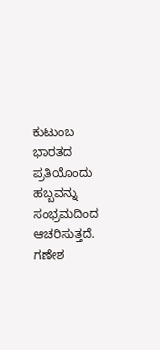ಕುಟುಂಬ ಭಾರತದ ಪ್ರತಿಯೊಂದು ಹಬ್ಬವನ್ನು ಸಂಭ್ರಮದಿಂದ ಆಚರಿಸುತ್ತದೆ. ಗಣೇಶ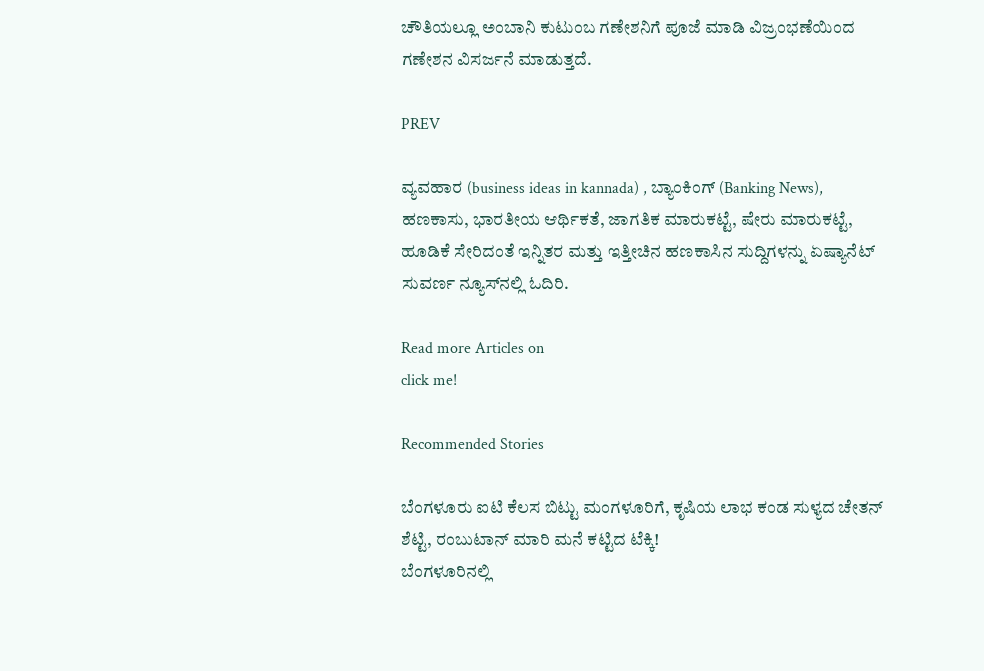ಚೌತಿಯಲ್ಲೂ ಅಂಬಾನಿ ಕುಟುಂಬ ಗಣೇಶನಿಗೆ ಪೂಜೆ ಮಾಡಿ ವಿಜ್ರಂಭಣೆಯಿಂದ ಗಣೇಶನ ವಿಸರ್ಜನೆ ಮಾಡುತ್ತದೆ.

PREV

ವ್ಯವಹಾರ (business ideas in kannada) , ಬ್ಯಾಂಕಿಂಗ್ (Banking News), ಹಣಕಾಸು, ಭಾರತೀಯ ಆರ್ಥಿಕತೆ, ಜಾಗತಿಕ ಮಾರುಕಟ್ಟೆ, ಷೇರು ಮಾರುಕಟ್ಟೆ, ಹೂಡಿಕೆ ಸೇರಿದಂತೆ ಇನ್ನಿತರ ಮತ್ತು ಇತ್ತೀಚಿನ ಹಣಕಾಸಿನ ಸುದ್ದಿಗಳನ್ನು ಏಷ್ಯಾನೆಟ್ ಸುವರ್ಣ ನ್ಯೂಸ್‌ನಲ್ಲಿ ಓದಿರಿ.

Read more Articles on
click me!

Recommended Stories

ಬೆಂಗಳೂರು ಐಟಿ ಕೆಲಸ ಬಿಟ್ಟು ಮಂಗಳೂರಿಗೆ, ಕೃಷಿಯ ಲಾಭ ಕಂಡ ಸುಳ್ಯದ ಚೇತನ್ ಶೆಟ್ಟಿ, ರಂಬುಟಾನ್ ಮಾರಿ ಮನೆ ಕಟ್ಟಿದ ಟೆಕ್ಕಿ!
ಬೆಂಗಳೂರಿನಲ್ಲಿ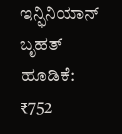ಇನ್ಫಿನಿಯಾನ್ ಬೃಹತ್ ಹೂಡಿಕೆ: ₹752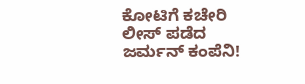ಕೋಟಿಗೆ ಕಚೇರಿ ಲೀಸ್‌ ಪಡೆದ ಜರ್ಮನ್ ಕಂಪೆನಿ!